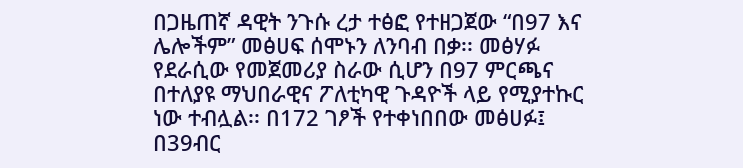በጋዜጠኛ ዳዊት ንጉሱ ረታ ተፅፎ የተዘጋጀው “በ97 እና ሌሎችም” መፅሀፍ ሰሞኑን ለንባብ በቃ፡፡ መፅሃፉ የደራሲው የመጀመሪያ ስራው ሲሆን በ97 ምርጫና በተለያዩ ማህበራዊና ፖለቲካዊ ጉዳዮች ላይ የሚያተኩር ነው ተብሏል፡፡ በ172 ገፆች የተቀነበበው መፅሀፉ፤ በ39ብር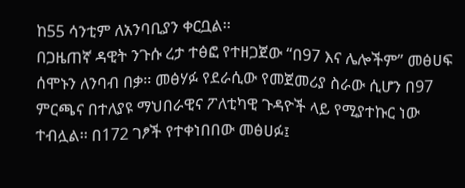ከ55 ሳንቲም ለአንባቢያን ቀርቧል፡፡
በጋዜጠኛ ዳዊት ንጉሱ ረታ ተፅፎ የተዘጋጀው “በ97 እና ሌሎችም” መፅሀፍ ሰሞኑን ለንባብ በቃ፡፡ መፅሃፉ የደራሲው የመጀመሪያ ስራው ሲሆን በ97 ምርጫና በተለያዩ ማህበራዊና ፖለቲካዊ ጉዳዮች ላይ የሚያተኩር ነው ተብሏል፡፡ በ172 ገፆች የተቀነበበው መፅሀፉ፤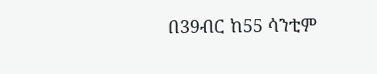በ39ብር ከ55 ሳንቲም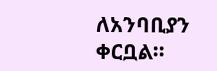ለአንባቢያን ቀርቧል፡፡